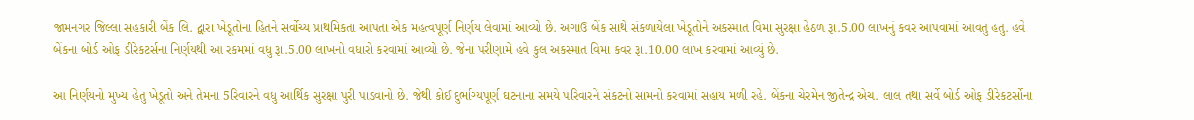જામનગર જિલ્લા સહકારી બેંક લિ. દ્વારા ખેડૂતોના હિતને સર્વોચ્ય પ્રાથમિકતા આપતા એક મહત્વપૂર્ણ નિર્ણય લેવામાં આવ્યો છે. અગાઉ બેંક સાથે સંકળાયેલા ખેડૂતોને અકસ્માત વિમા સુરક્ષા હેઠળ રૂા.5.00 લાખનું કવર આપવામાં આવતુ હતુ. હવે બેંકના બોર્ડ ઓફ ડીરેકટર્સના નિર્ણયથી આ રકમમાં વધુ રૂા.5.00 લાખનો વધારો કરવામાં આવ્યો છે. જેના પરીણામે હવે કુલ અકસ્માત વિમા કવર રૂા.10.00 લાખ કરવામાં આવ્યું છે.

આ નિર્ણયનો મુખ્ય હેતુ ખેડૂતો અને તેમના 5રિવારને વધુ આર્થિક સુરક્ષા પુરી પાડવાનો છે. જેથી કોઈ દુર્ભાગ્યપૂર્ણ ઘટનાના સમયે પરિવારને સંકટનો સામનો કરવામાં સહાય મળી રહે. બેંકના ચેરમેન જીતેન્દ્ર એચ. લાલ તથા સર્વે બોર્ડ ઓફ ડીરેકટર્સોના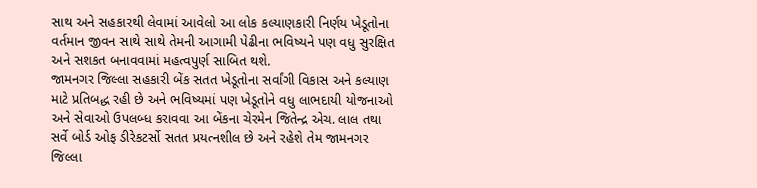સાથ અને સહકારથી લેવામાં આવેલો આ લોક કલ્યાણકારી નિર્ણય ખેડૂતોના વર્તમાન જીવન સાથે સાથે તેમની આગામી પેઢીના ભવિષ્યને પણ વધુ સુરક્ષિત અને સશકત બનાવવામાં મહત્વપુર્ણ સાબિત થશે.
જામનગર જિલ્લા સહકારી બેંક સતત ખેડૂતોના સર્વાંગી વિકાસ અને કલ્યાણ માટે પ્રતિબદ્ધ રહી છે અને ભવિષ્યમાં પણ ખેડૂતોને વધુ લાભદાયી યોજનાઓ અને સેવાઓ ઉપલબ્ધ કરાવવા આ બેંકના ચેરમેન જિતેન્દ્ર એચ. લાલ તથા સર્વે બોર્ડ ઓફ ડીરેકટર્સો સતત પ્રયત્નશીલ છે અને રહેશે તેમ જામનગર જિલ્લા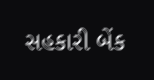સહકારી બેંક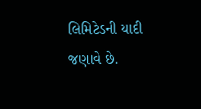લિમિટેડની યાદી જણાવે છે.